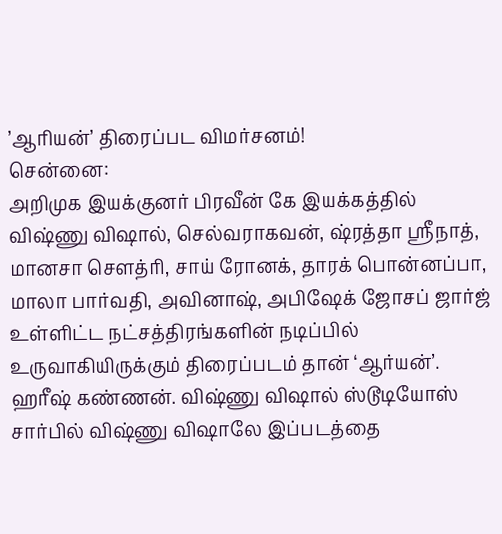’ஆரியன்’ திரைப்பட விமர்சனம்!
சென்னை:
அறிமுக இயக்குனர் பிரவீன் கே இயக்கத்தில் விஷ்ணு விஷால், செல்வராகவன், ஷ்ரத்தா ஸ்ரீநாத், மானசா சௌத்ரி, சாய் ரோனக், தாரக் பொன்னப்பா, மாலா பார்வதி, அவினாஷ், அபிஷேக் ஜோசப் ஜார்ஜ் உள்ளிட்ட நட்சத்திரங்களின் நடிப்பில் உருவாகியிருக்கும் திரைப்படம் தான் ‘ஆர்யன்’.
ஹரீஷ் கண்ணன். விஷ்ணு விஷால் ஸ்டூடியோஸ் சார்பில் விஷ்ணு விஷாலே இப்படத்தை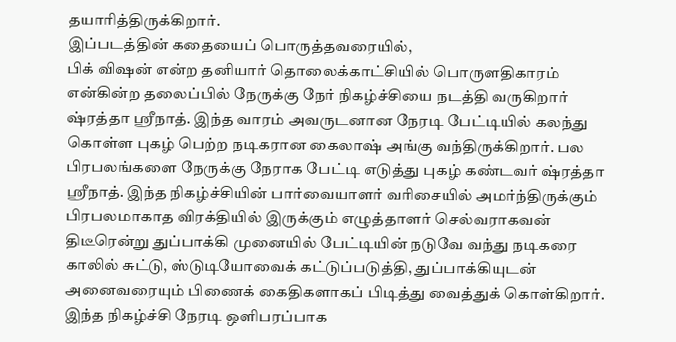தயாரித்திருக்கிறார்.
இப்படத்தின் கதையைப் பொருத்தவரையில்,
பிக் விஷன் என்ற தனியார் தொலைக்காட்சியில் பொருளதிகாரம் என்கின்ற தலைப்பில் நேருக்கு நேர் நிகழ்ச்சியை நடத்தி வருகிறார் ஷ்ரத்தா ஸ்ரீநாத். இந்த வாரம் அவருடனான நேரடி பேட்டியில் கலந்து கொள்ள புகழ் பெற்ற நடிகரான கைலாஷ் அங்கு வந்திருக்கிறார். பல பிரபலங்களை நேருக்கு நேராக பேட்டி எடுத்து புகழ் கண்டவர் ஷ்ரத்தா ஸ்ரீநாத். இந்த நிகழ்ச்சியின் பார்வையாளர் வரிசையில் அமர்ந்திருக்கும் பிரபலமாகாத விரக்தியில் இருக்கும் எழுத்தாளர் செல்வராகவன் திடீரென்று துப்பாக்கி முனையில் பேட்டியின் நடுவே வந்து நடிகரை காலில் சுட்டு, ஸ்டுடியோவைக் கட்டுப்படுத்தி, துப்பாக்கியுடன் அனைவரையும் பிணைக் கைதிகளாகப் பிடித்து வைத்துக் கொள்கிறார். இந்த நிகழ்ச்சி நேரடி ஒளிபரப்பாக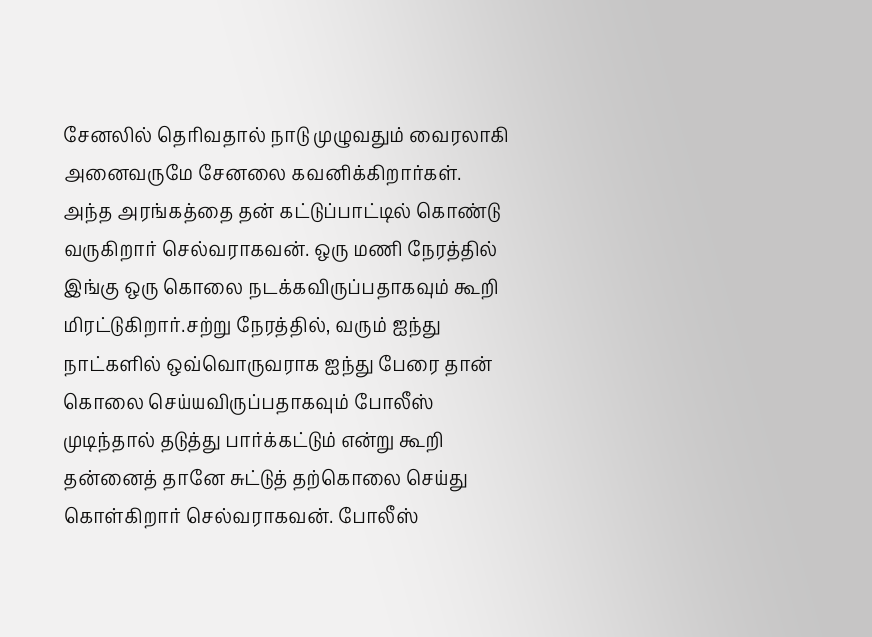சேனலில் தெரிவதால் நாடு முழுவதும் வைரலாகி அனைவருமே சேனலை கவனிக்கிறார்கள்.
அந்த அரங்கத்தை தன் கட்டுப்பாட்டில் கொண்டு வருகிறார் செல்வராகவன். ஒரு மணி நேரத்தில் இங்கு ஒரு கொலை நடக்கவிருப்பதாகவும் கூறி மிரட்டுகிறார்.சற்று நேரத்தில், வரும் ஐந்து நாட்களில் ஒவ்வொருவராக ஐந்து பேரை தான் கொலை செய்யவிருப்பதாகவும் போலீஸ் முடிந்தால் தடுத்து பார்க்கட்டும் என்று கூறி தன்னைத் தானே சுட்டுத் தற்கொலை செய்து கொள்கிறார் செல்வராகவன். போலீஸ்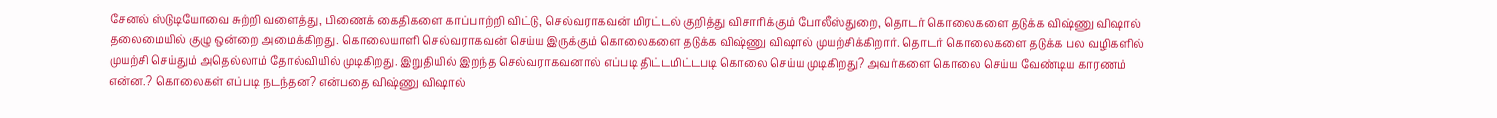சேனல் ஸ்டுடியோவை சுற்றி வளைத்து, பிணைக் கைதிகளை காப்பாற்றி விட்டு, செல்வராகவன் மிரட்டல் குறித்து விசாரிக்கும் போலீஸ்துறை, தொடர் கொலைகளை தடுக்க விஷ்ணு விஷால் தலைமையில் குழு ஒன்றை அமைக்கிறது. கொலையாளி செல்வராகவன் செய்ய இருக்கும் கொலைகளை தடுக்க விஷ்ணு விஷால் முயற்சிக்கிறார். தொடர் கொலைகளை தடுக்க பல வழிகளில் முயற்சி செய்தும் அதெல்லாம் தோல்வியில் முடிகிறது. இறுதியில் இறந்த செல்வராகவனால் எப்படி திட்டமிட்டபடி கொலை செய்ய முடிகிறது? அவர்களை கொலை செய்ய வேண்டிய காரணம் என்ன.? கொலைகள் எப்படி நடந்தன? என்பதை விஷ்ணு விஷால்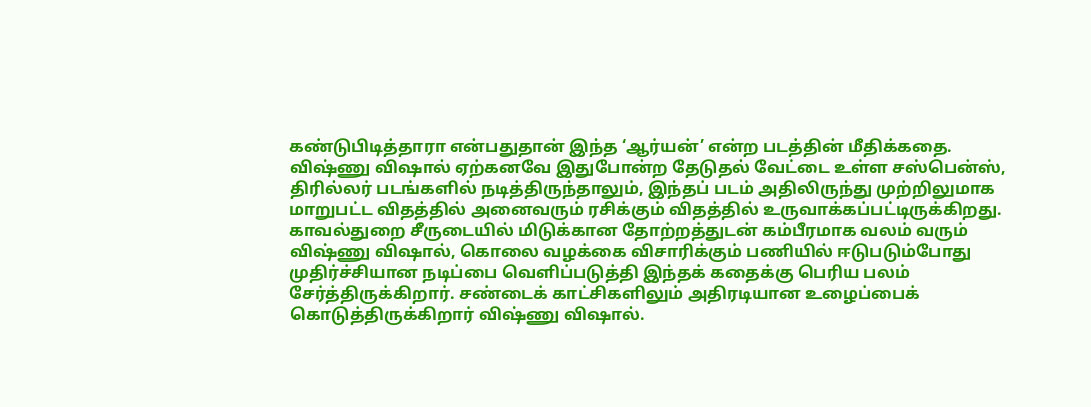கண்டுபிடித்தாரா என்பதுதான் இந்த ‘ஆர்யன்’ என்ற படத்தின் மீதிக்கதை.
விஷ்ணு விஷால் ஏற்கனவே இதுபோன்ற தேடுதல் வேட்டை உள்ள சஸ்பென்ஸ், திரில்லர் படங்களில் நடித்திருந்தாலும், இந்தப் படம் அதிலிருந்து முற்றிலுமாக மாறுபட்ட விதத்தில் அனைவரும் ரசிக்கும் விதத்தில் உருவாக்கப்பட்டிருக்கிறது. காவல்துறை சீருடையில் மிடுக்கான தோற்றத்துடன் கம்பீரமாக வலம் வரும் விஷ்ணு விஷால், கொலை வழக்கை விசாரிக்கும் பணியில் ஈடுபடும்போது முதிர்ச்சியான நடிப்பை வெளிப்படுத்தி இந்தக் கதைக்கு பெரிய பலம் சேர்த்திருக்கிறார். சண்டைக் காட்சிகளிலும் அதிரடியான உழைப்பைக் கொடுத்திருக்கிறார் விஷ்ணு விஷால்.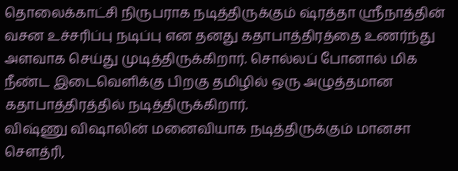தொலைக்காட்சி நிருபராக நடித்திருக்கும் ஷ்ரத்தா ஸ்ரீநாத்தின் வசன உச்சரிப்பு நடிப்பு என தனது கதாபாத்திரத்தை உணர்ந்து அளவாக செய்து முடித்திருக்கிறார். சொல்லப் போனால் மிக நீண்ட இடைவெளிக்கு பிறகு தமிழில் ஒரு அழுத்தமான கதாபாத்திரத்தில் நடித்திருக்கிறார்.
விஷ்ணு விஷாலின் மனைவியாக நடித்திருக்கும் மானசா செளத்ரி,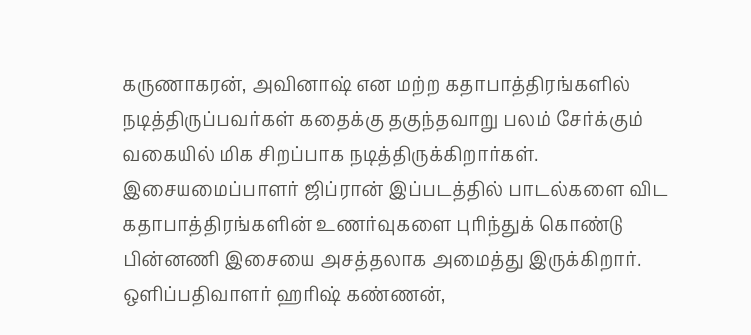கருணாகரன், அவினாஷ் என மற்ற கதாபாத்திரங்களில் நடித்திருப்பவர்கள் கதைக்கு தகுந்தவாறு பலம் சேர்க்கும் வகையில் மிக சிறப்பாக நடித்திருக்கிறார்கள்.
இசையமைப்பாளர் ஜிப்ரான் இப்படத்தில் பாடல்களை விட கதாபாத்திரங்களின் உணர்வுகளை புரிந்துக் கொண்டு பின்னணி இசையை அசத்தலாக அமைத்து இருக்கிறார்.
ஒளிப்பதிவாளர் ஹரிஷ் கண்ணன்,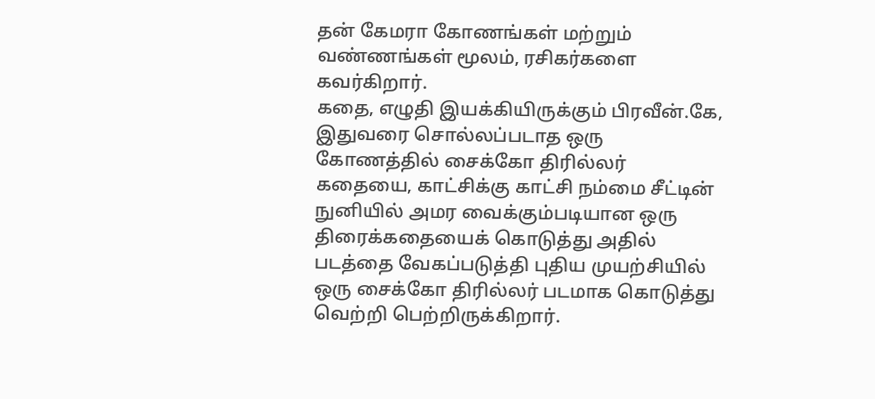தன் கேமரா கோணங்கள் மற்றும் வண்ணங்கள் மூலம், ரசிகர்களை கவர்கிறார்.
கதை, எழுதி இயக்கியிருக்கும் பிரவீன்.கே, இதுவரை சொல்லப்படாத ஒரு கோணத்தில் சைக்கோ திரில்லர் கதையை, காட்சிக்கு காட்சி நம்மை சீட்டின் நுனியில் அமர வைக்கும்படியான ஒரு திரைக்கதையைக் கொடுத்து அதில் படத்தை வேகப்படுத்தி புதிய முயற்சியில் ஒரு சைக்கோ திரில்லர் படமாக கொடுத்து வெற்றி பெற்றிருக்கிறார்.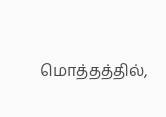மொத்தத்தில்,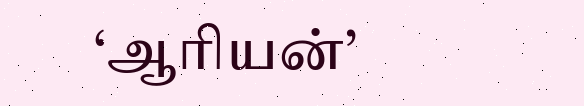‘ஆரியன்’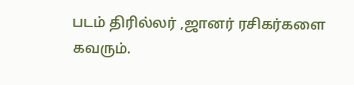படம் திரில்லர் ,ஜானர் ரசிகர்களை கவரும்.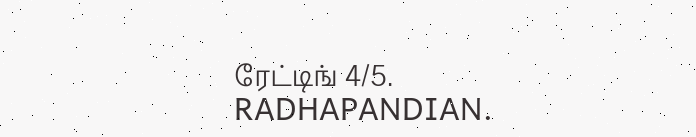ரேட்டிங் 4/5.
RADHAPANDIAN.